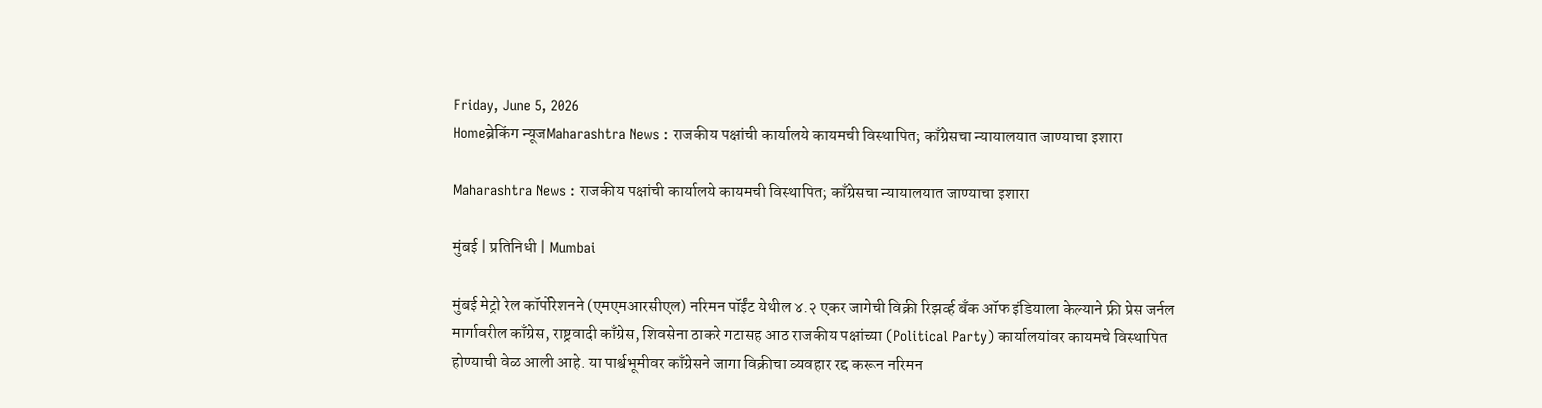Friday, June 5, 2026
Homeब्रेकिंग न्यूजMaharashtra News : राजकीय पक्षांची कार्यालये कायमची विस्थापित; काँग्रेसचा न्यायालयात जाण्याचा इशारा

Maharashtra News : राजकीय पक्षांची कार्यालये कायमची विस्थापित; काँग्रेसचा न्यायालयात जाण्याचा इशारा

मुंबई | प्रतिनिधी | Mumbai

मुंबई मेट्रो रेल कॉर्पोरेशनने (एमएमआरसीएल) नरिमन पॉईंट येथील ४.२ एकर जागेची विक्री रिझर्व्ह बँक ऑफ इंडियाला केल्याने फ्री प्रेस जर्नल मार्गावरील काँग्रेस, राष्ट्रवादी काँग्रेस, शिवसेना ठाकरे गटासह आठ राजकीय पक्षांच्या (Political Party) कार्यालयांवर कायमचे विस्थापित होण्याची वेळ आली आहे. या पार्श्वभूमीवर काँग्रेसने जागा विक्रीचा व्यवहार रद्द करून नरिमन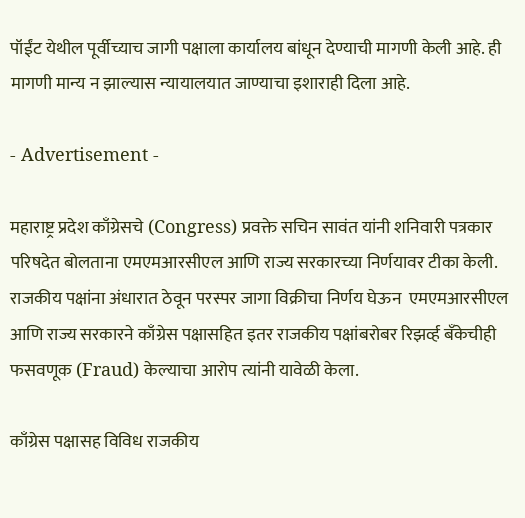पॉईंट येथील पूर्वीच्याच जागी पक्षाला कार्यालय बांधून देण्याची मागणी केली आहे. ही मागणी मान्य न झाल्यास न्यायालयात जाण्याचा इशाराही दिला आहे.

- Advertisement -

महाराष्ट्र प्रदेश काँग्रेसचे (Congress) प्रवक्ते सचिन सावंत यांनी शनिवारी पत्रकार परिषदेत बोलताना एमएमआरसीएल आणि राज्य सरकारच्या निर्णयावर टीका केली. राजकीय पक्षांना अंधारात ठेवून परस्पर जागा विक्रीचा निर्णय घेऊन  एमएमआरसीएल आणि राज्य सरकारने काँग्रेस पक्षासहित इतर राजकीय पक्षांबरोबर रिझर्व्ह बँकेचीही फसवणूक (Fraud) केल्याचा आरोप त्यांनी यावेळी केला.

काँग्रेस पक्षासह विविध राजकीय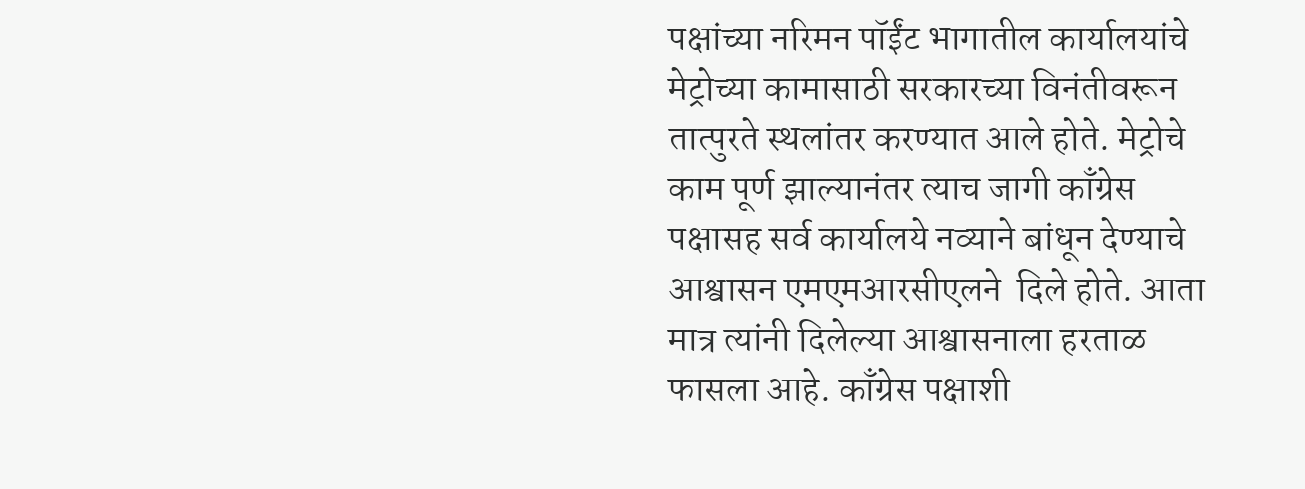पक्षांच्या नरिमन पॉईंट भागातील कार्यालयांचे मेट्रोच्या कामासाठी सरकारच्या विनंतीवरून तात्पुरते स्थलांतर करण्यात आले होते. मेट्रोचे काम पूर्ण झाल्यानंतर त्याच जागी काँग्रेस पक्षासह सर्व कार्यालये नव्याने बांधून देण्याचे आश्वासन एमएमआरसीएलने  दिले होते. आता मात्र त्यांनी दिलेल्या आश्वासनाला हरताळ फासला आहे. काँग्रेस पक्षाशी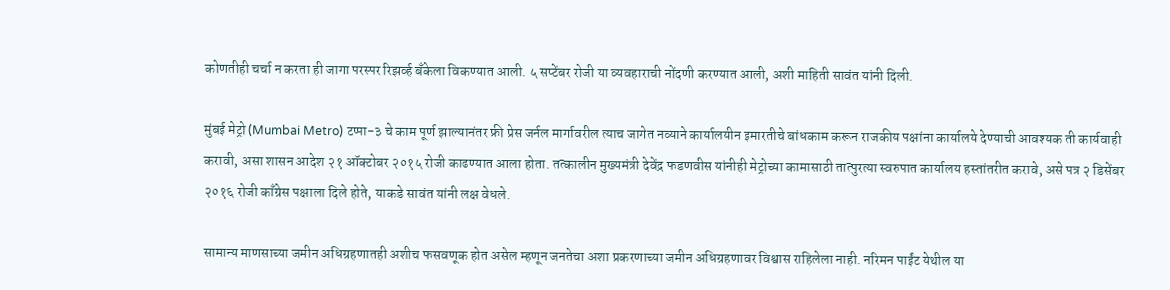कोणतीही चर्चा न करता ही जागा परस्पर रिझर्व्ह बँकेला विकण्यात आली. ५ सप्टेंबर रोजी या व्यवहाराची नोंदणी करण्यात आली, अशी माहिती सावंत यांनी दिली.

मुंबई मेट्रो (Mumbai Metro) टप्पा-३ चे काम पूर्ण झाल्यानंतर फ्री प्रेस जर्नल मार्गावरील त्याच जागेत नव्याने कार्यालयीन इमारतीचे बांधकाम करून राजकीय पक्षांना कार्यालये देण्याची आवश्यक ती कार्यवाही करावी, असा शासन आदेश २१ ऑक्टोबर २०१५ रोजी काढण्यात आला होता. तत्कालीन मुख्यमंत्री देवेंद्र फडणवीस यांनीही मेट्रोच्या कामासाठी तात्पुरत्या स्वरुपात कार्यालय हस्तांतरीत करावे, असे पत्र २ डिसेंबर २०१६ रोजी काँग्रेस पक्षाला दिले होते, याकडे सावंत यांनी लक्ष वेधले.

सामान्य माणसाच्या जमीन अधिग्रहणातही अशीच फसवणूक होत असेल म्हणून जनतेचा अशा प्रकरणाच्या जमीन अधिग्रहणावर विश्वास राहिलेला नाही. नरिमन पाईंट येथील या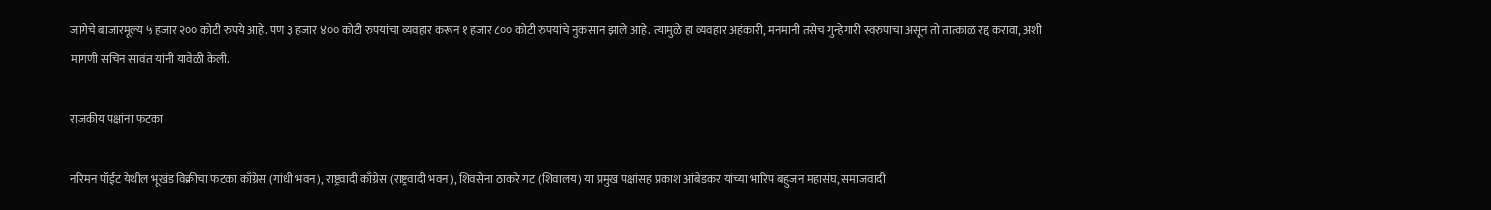जागेचे बाजारमूल्य ५ हजार २०० कोटी रुपये आहे. पण ३ हजार ४०० कोटी रुपयांचा व्यवहार करून १ हजार ८०० कोटी रुपयांचे नुकसान झाले आहे. त्यामुळे हा व्यवहार अहंकारी, मनमानी तसेच गुन्हेगारी स्वरुपाचा असून तो तात्काळ रद्द करावा, अशी मागणी सचिन सावंत यांनी यावेळी केली.

राजकीय पक्षांना फटका

नरिमन पॉईंट येथील भूखंड विक्रीचा फटका काँग्रेस (गांधी भवन), राष्ट्रवादी काँग्रेस (राष्ट्रवादी भवन), शिवसेना ठाकरे गट (शिवालय) या प्रमुख पक्षांसह प्रकाश आंबेडकर यांच्या भारिप बहुजन महासंघ, समाजवादी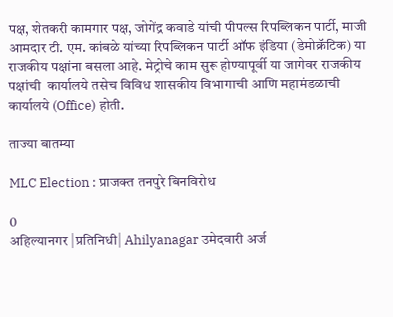पक्ष, शेतकरी कामगार पक्ष, जोगेंद्र कवाडे यांची पीपल्स रिपब्लिकन पार्टी, माजी आमदार टी. एम. कांबळे यांच्या रिपब्लिकन पार्टी ऑफ इंडिया (डेमोक्रॅटिक) या राजकीय पक्षांना बसला आहे. मेट्रोचे काम सुरू होण्यापूर्वी या जागेवर राजकीय पक्षांची  कार्यालये तसेच विविध शासकीय विभागाची आणि महामंडळाची कार्यालये (Office) होती.

ताज्या बातम्या

MLC Election : प्राजक्त तनपुरे बिनविरोध

0
अहिल्यानगर |प्रतिनिधी| Ahilyanagar उमेदवारी अर्ज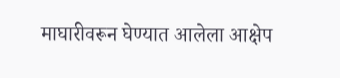माघारीवरून घेण्यात आलेला आक्षेप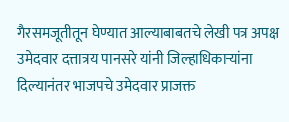गैरसमजूतीतून घेण्यात आल्याबाबतचे लेखी पत्र अपक्ष उमेदवार दत्तात्रय पानसरे यांनी जिल्हाधिकार्‍यांना दिल्यानंतर भाजपचे उमेदवार प्राजक्त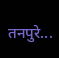तनपुरे...